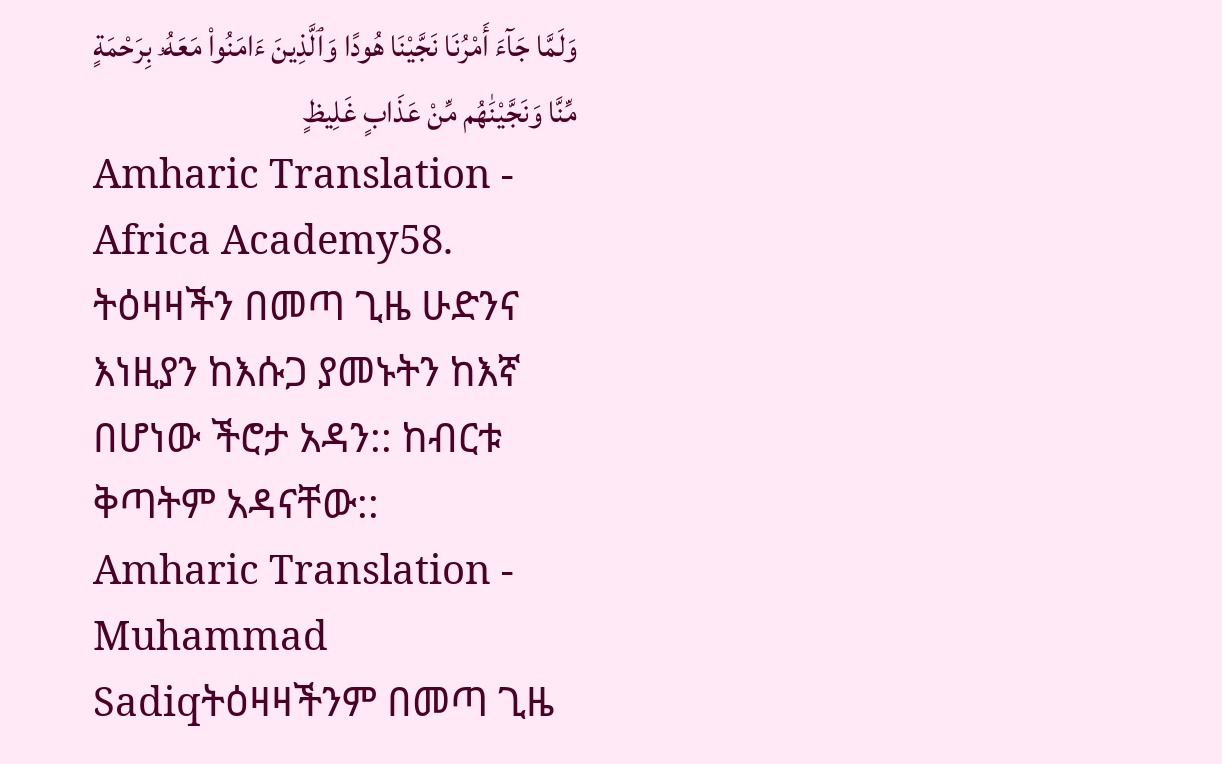وَلَمَّا جَآءَ أَمْرُنَا نَجَّيْنَا هُودًا وَٱلَّذِينَ ءَامَنُوا۟ مَعَهُۥ بِرَحْمَةٍ مِّنَّا وَنَجَّيْنَٰهُم مِّنْ عَذَابٍ غَلِيظٍ
Amharic Translation - Africa Academy58. ትዕዛዛችን በመጣ ጊዜ ሁድንና እነዚያን ከእሱጋ ያመኑትን ከእኛ በሆነው ችሮታ አዳን:: ከብርቱ ቅጣትም አዳናቸው::
Amharic Translation - Muhammad Sadiqትዕዛዛችንም በመጣ ጊዜ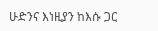ሁድንና እነዚያን ከእሱ ጋር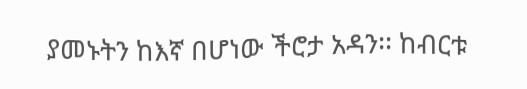ያመኑትን ከእኛ በሆነው ችሮታ አዳን፡፡ ከብርቱ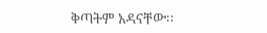ቅጣትም አዳናቸው፡፡